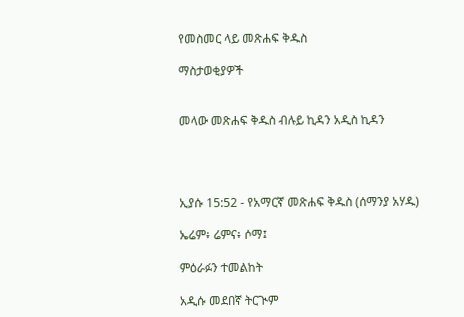የመስመር ላይ መጽሐፍ ቅዱስ

ማስታወቂያዎች


መላው መጽሐፍ ቅዱስ ብሉይ ኪዳን አዲስ ኪዳን




ኢያሱ 15:52 - የአማርኛ መጽሐፍ ቅዱስ (ሰማንያ አሃዱ)

ኤሬም፥ ሬምና፥ ሶማ፤

ምዕራፉን ተመልከት

አዲሱ መደበኛ ትርጒም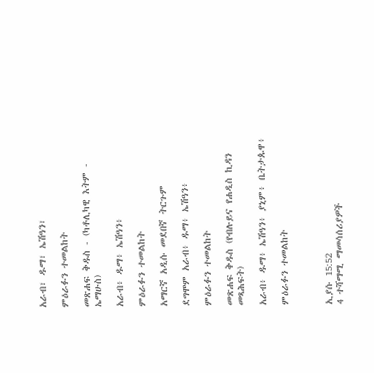አራብ፣ ዱማ፣ ኤሽዓን፣

ምዕራፉን ተመልከት

መጽሐፍ ቅዱስ - (ካቶሊካዊ እትም - ኤማሁስ)

አራብ፥ ዱማ፥ ኤሽዓን፥

ምዕራፉን ተመልከት

አማርኛ አዲሱ መደበኛ ትርጉም

ደግሞም አራብ፥ ዱማ፥ ኤሽዓን፥

ምዕራፉን ተመልከት

መጽሐፍ ቅዱስ (የብሉይና የሐዲስ ኪዳን መጻሕፍት)

አራብ፥ ዱማ፥ ኤሽዓን፥ ያኒም፥ ቤትታጱዋ፥

ምዕራፉን ተመልከት



ኢያሱ 15:52
4 ተሻማሚ ማመሳሰሪያዎች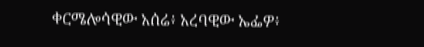ቀርሜሎሳዊው አሰሬ፥ አረባዊው ኤፌዎ፥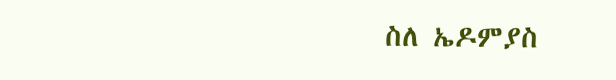ስለ ኤዶምያስ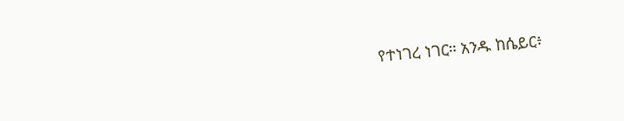የተነገረ ነገር። አንዱ ከሴይር፥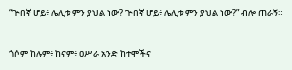“ጕበኛ ሆይ፥ ሌሊቱ ምን ያህል ነው? ጕበኛ ሆይ፥ ሌሊቱ ምን ያህል ነው?” ብሎ ጠራኝ።


ጎሶም ከሉም፥ ከናም፥ ዐሥራ አንድ ከተሞችና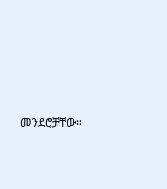መንደሮቻቸው።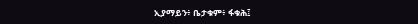ኢያማይን፥ ቤታቁም፥ ፋቁሕ፤